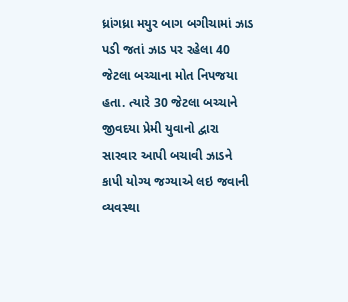ધ્રાંગધ્રા મયુર બાગ બગીચામાં ઝાડ પડી જતાં ઝાડ પર રહેલા 40 જેટલા બચ્ચાના મોત નિપજયા હતા. ત્યારે 30 જેટલા બચ્ચાને જીવદયા પ્રેમી યુવાનો દ્વારા સારવાર આપી બચાવી ઝાડને કાપી યોગ્ય જગ્યાએ લઇ જવાની વ્યવસ્થા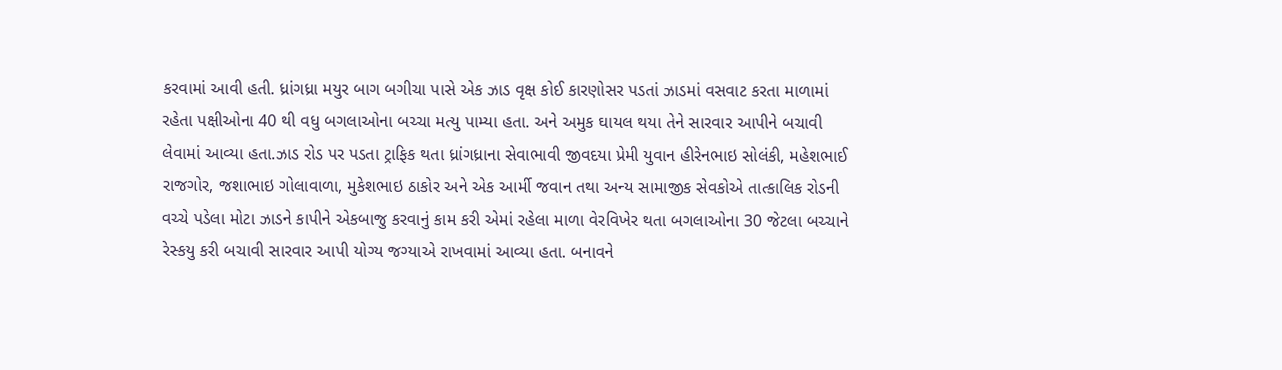કરવામાં આવી હતી. ધ્રાંગધ્રા મયુર બાગ બગીચા પાસે એક ઝાડ વૃક્ષ કોઈ કારણોસર પડતાં ઝાડમાં વસવાટ કરતા માળામાં રહેતા પક્ષીઓના 40 થી વધુ બગલાઓના બચ્ચા મત્યુ પામ્યા હતા. અને અમુક ઘાયલ થયા તેને સારવાર આપીને બચાવી લેવામાં આવ્યા હતા.ઝાડ રોડ પર પડતા ટ્રાફિક થતા ધ્રાંગધ્રાના સેવાભાવી જીવદયા પ્રેમી યુવાન હીરેનભાઇ સોલંકી, મહેશભાઈ રાજગોર, જશાભાઇ ગોલાવાળા, મુકેશભાઇ ઠાકોર અને એક આર્મી જવાન તથા અન્ય સામાજીક સેવકોએ તાત્કાલિક રોડની વચ્ચે પડેલા મોટા ઝાડને કાપીને એકબાજુ કરવાનું કામ કરી એમાં રહેલા માળા વેરવિખેર થતા બગલાઓના 30 જેટલા બચ્ચાને રેસ્કયુ કરી બચાવી સારવાર આપી યોગ્ય જગ્યાએ રાખવામાં આવ્યા હતા. બનાવને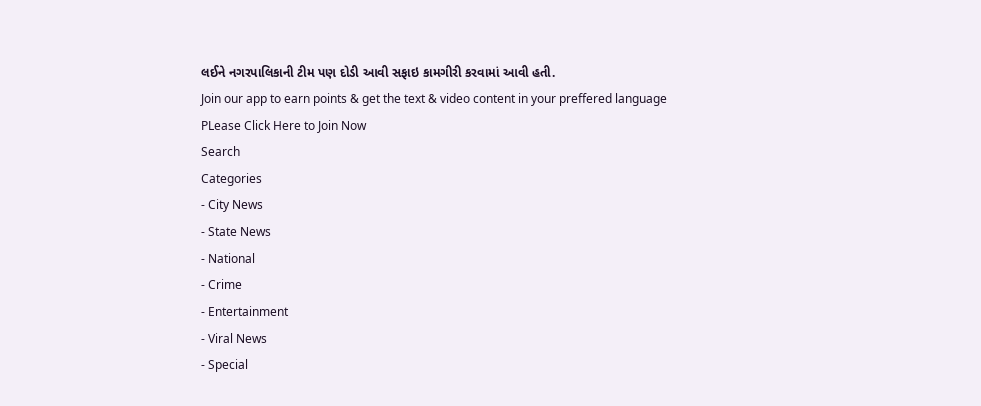લઈને નગરપાલિકાની ટીમ પણ દોડી આવી સફાઇ કામગીરી કરવામાં આવી હતી.
Join our app to earn points & get the text & video content in your preffered language
PLease Click Here to Join Now
Search
Categories
- City News
- State News
- National
- Crime
- Entertainment
- Viral News
- Special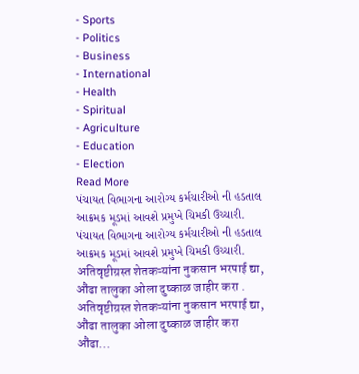- Sports
- Politics
- Business
- International
- Health
- Spiritual
- Agriculture
- Education
- Election
Read More
પંચાયત વિભાગના આરોગ્ય કર્મચારીઓ ની હડતાલ આક્રમક મૂડમાં આવશે પ્રમુખે ચિમકી ઉચ્ચારી.
પંચાયત વિભાગના આરોગ્ય કર્મચારીઓ ની હડતાલ આક્રમક મૂડમાં આવશે પ્રમુખે ચિમકી ઉચ્ચારી.
अतिवृष्टीग्रस्त शेतकऱ्यांना नुकसान भरपाई द्या, औंढा तालुका ओला दुष्काळ जाहीर करा .
अतिवृष्टीग्रस्त शेतकऱ्यांना नुकसान भरपाई द्या, औंढा तालुका ओला दुष्काळ जाहीर करा
औंढा...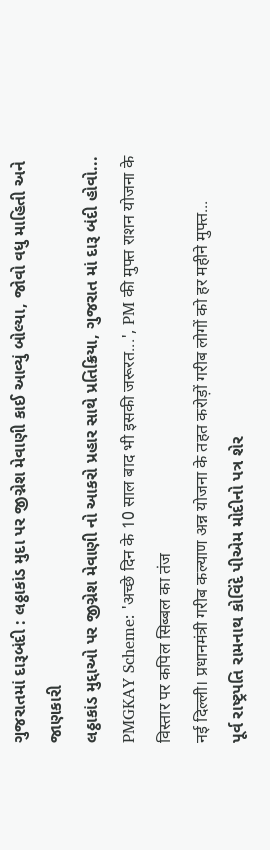ગુજરાતમાં દારૂબંદી : લઠ્ઠાકાંડ મુદા પર જીગ્નેશ મેવાણી કાઈ આવ્યું બોલ્યા, જોવો વધુ માહિતી અને જાણકારી
લઠ્ઠાકાંડ મુદ્દાઓ પર જીગ્નેશ મેવાણી નો આકરો પ્રહાર સાથે પ્રતિક્રિયા, ગુજરાત માં દારૂ બંદી હોવો...
PMGKAY Scheme: 'अच्छे दिन के 10 साल बाद भी इसकी जरूरत...', PM की मुफ्त राशन योजना के विस्तार पर कपिल सिब्बल का तंज
नई दिल्ली। प्रधानमंत्री गरीब कल्याण अन्न योजना के तहत करोड़ों गरीब लोगों को हर महीने मुफ्त...
પૂર્વ રાષ્ટ્રપતિ રામનાથ કોવિંદે પીએમ મોદીનો પત્ર શેર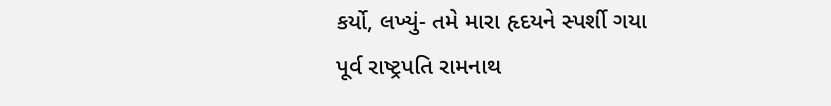કર્યો, લખ્યું- તમે મારા હૃદયને સ્પર્શી ગયા
પૂર્વ રાષ્ટ્રપતિ રામનાથ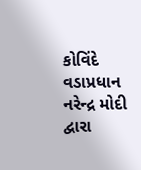કોવિંદે વડાપ્રધાન નરેન્દ્ર મોદી દ્વારા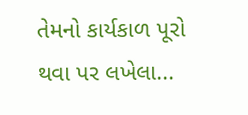તેમનો કાર્યકાળ પૂરો થવા પર લખેલા...